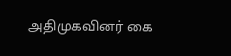அதிமுகவினர் கை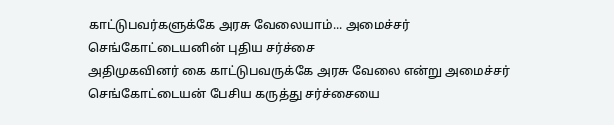காட்டுபவர்களுக்கே அரசு வேலையாம்... அமைச்சர் செங்கோட்டையனின் புதிய சர்ச்சை
அதிமுகவினர் கை காட்டுபவருக்கே அரசு வேலை என்று அமைச்சர் செங்கோட்டையன் பேசிய கருத்து சர்ச்சையை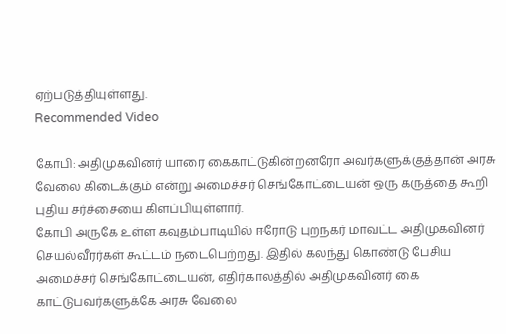ஏற்படுத்தியுள்ளது.
Recommended Video

கோபி: அதிமுகவினர் யாரை கைகாட்டுகின்றனரோ அவர்களுக்குத்தான் அரசு வேலை கிடைக்கும் என்று அமைச்சர் செங்கோட்டையன் ஒரு கருத்தை கூறி புதிய சர்ச்சையை கிளப்பியுள்ளார்.
கோபி அருகே உள்ள கவுதம்பாடியில் ஈரோடு புறநகர் மாவட்ட அதிமுகவினர் செயல்வீரர்கள் கூட்டம் நடைபெற்றது. இதில் கலந்து கொண்டு பேசிய அமைச்சர் செங்கோட்டையன், எதிர்காலத்தில் அதிமுகவினர் கை காட்டுபவர்களுக்கே அரசு வேலை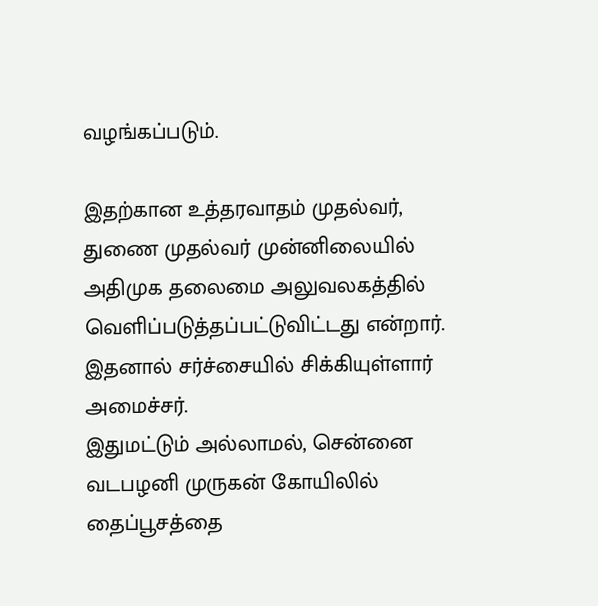வழங்கப்படும்.

இதற்கான உத்தரவாதம் முதல்வர், துணை முதல்வர் முன்னிலையில் அதிமுக தலைமை அலுவலகத்தில் வெளிப்படுத்தப்பட்டுவிட்டது என்றார். இதனால் சர்ச்சையில் சிக்கியுள்ளார் அமைச்சர்.
இதுமட்டும் அல்லாமல், சென்னை வடபழனி முருகன் கோயிலில் தைப்பூசத்தை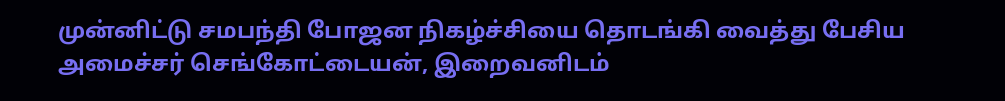முன்னிட்டு சமபந்தி போஜன நிகழ்ச்சியை தொடங்கி வைத்து பேசிய அமைச்சர் செங்கோட்டையன், இறைவனிடம்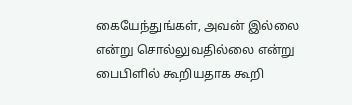கையேந்துங்கள், அவன் இல்லை என்று சொல்லுவதில்லை என்று பைபிளில் கூறியதாக கூறி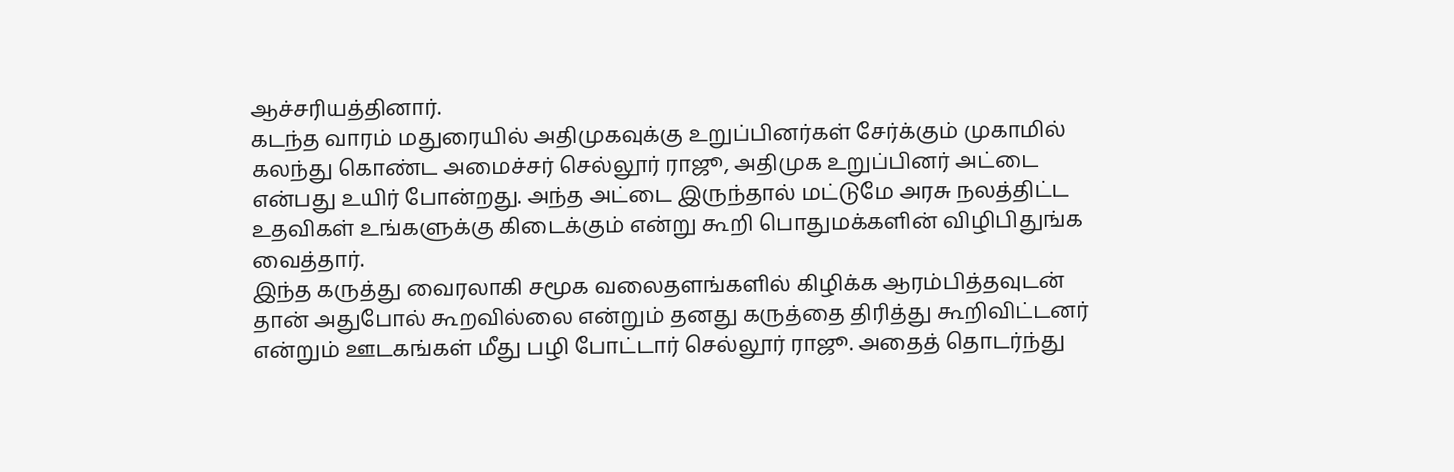ஆச்சரியத்தினார்.
கடந்த வாரம் மதுரையில் அதிமுகவுக்கு உறுப்பினர்கள் சேர்க்கும் முகாமில் கலந்து கொண்ட அமைச்சர் செல்லூர் ராஜூ, அதிமுக உறுப்பினர் அட்டை என்பது உயிர் போன்றது. அந்த அட்டை இருந்தால் மட்டுமே அரசு நலத்திட்ட உதவிகள் உங்களுக்கு கிடைக்கும் என்று கூறி பொதுமக்களின் விழிபிதுங்க வைத்தார்.
இந்த கருத்து வைரலாகி சமூக வலைதளங்களில் கிழிக்க ஆரம்பித்தவுடன் தான் அதுபோல் கூறவில்லை என்றும் தனது கருத்தை திரித்து கூறிவிட்டனர் என்றும் ஊடகங்கள் மீது பழி போட்டார் செல்லூர் ராஜூ. அதைத் தொடர்ந்து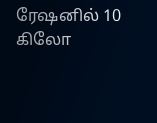ரேஷனில் 10 கிலோ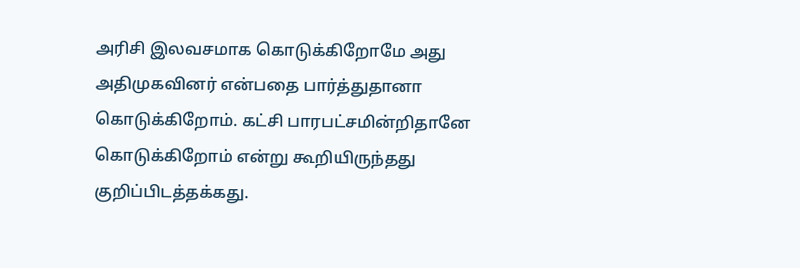அரிசி இலவசமாக கொடுக்கிறோமே அது அதிமுகவினர் என்பதை பார்த்துதானா கொடுக்கிறோம். கட்சி பாரபட்சமின்றிதானே கொடுக்கிறோம் என்று கூறியிருந்தது குறிப்பிடத்தக்கது.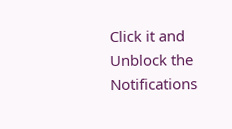Click it and Unblock the Notifications